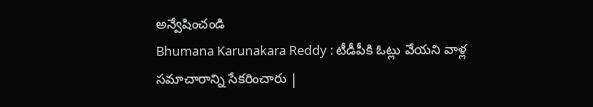అన్వేషించండి
Bhumana Karunakara Reddy : టీడీపీకి ఓట్లు వేయని వాళ్ల సమాచారాన్ని సేకరించారు |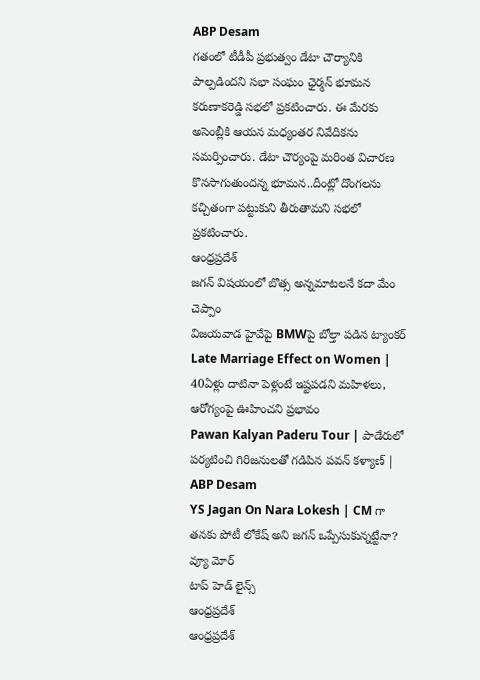ABP Desam
గతంలో టీడీపీ ప్రభుత్వం డేటా చౌర్యానికి పాల్పడిందని సభా సంఘం ఛైర్మన్ భూమన కరుణాకరెడ్డి సభలో ప్రకటించారు. ఈ మేరకు అసెంబ్లీకి ఆయన మధ్యంతర నివేదికను సమర్పించారు. డేటా చౌర్యంపై మరింత విచారణ కొనసాగుతుందన్న భూమన..దీంట్లో దొంగలను కచ్చితంగా పట్టుకుని తీరుతామని సభలో ప్రకటించారు.
ఆంధ్రప్రదేశ్
జగన్ విషయంలో బొత్స అన్నమాటలనే కదా మేం చెప్పాం
విజయవాడ హైవేపై BMWపై బోల్తా పడిన ట్యాంకర్
Late Marriage Effect on Women | 40ఏళ్లు దాటినా పెళ్లంటే ఇష్టపడని మహిళలు, ఆరోగ్యంపై ఊహించని ప్రభావం
Pawan Kalyan Paderu Tour | పాడేరులో పర్యటించి గిరిజనులతో గడిపిన పవన్ కళ్యాణ్ | ABP Desam
YS Jagan On Nara Lokesh | CM గా తనకు పోటీ లోకేష్ అని జగన్ ఒప్పేసుకున్నట్టేనా?
వ్యూ మోర్
టాప్ హెడ్ లైన్స్
ఆంధ్రప్రదేశ్
ఆంధ్రప్రదేశ్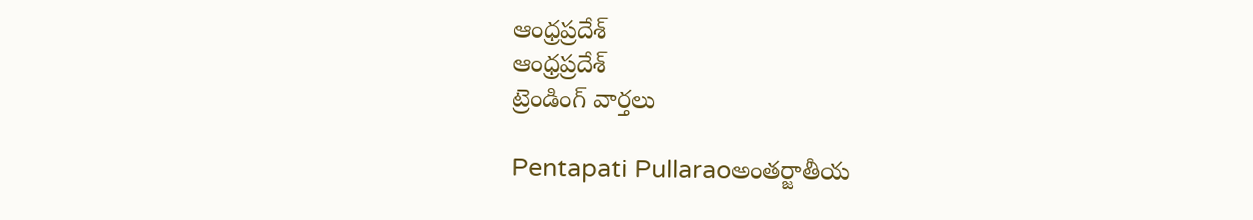ఆంధ్రప్రదేశ్
ఆంధ్రప్రదేశ్
ట్రెండింగ్ వార్తలు

Pentapati Pullaraoఅంతర్జాతీయ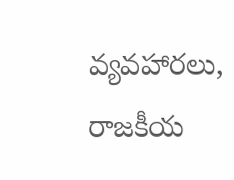వ్యవహారలు, రాజకీయ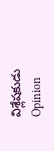విశ్లేషకుడు
Opinion